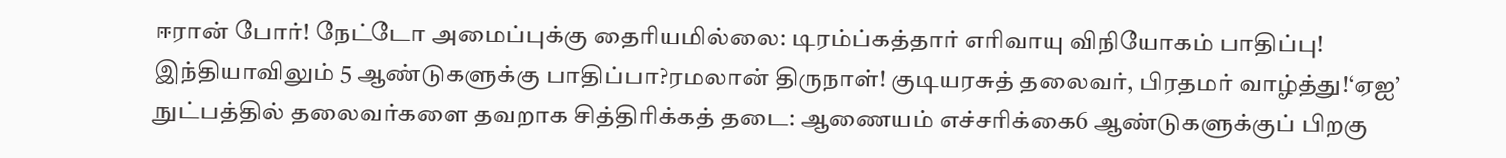ஈரான் போர்! நேட்டோ அமைப்புக்கு தைரியமில்லை: டிரம்ப்கத்தார் எரிவாயு விநியோகம் பாதிப்பு! இந்தியாவிலும் 5 ஆண்டுகளுக்கு பாதிப்பா?ரமலான் திருநாள்! குடியரசுத் தலைவர், பிரதமர் வாழ்த்து!‘ஏஐ’ நுட்பத்தில் தலைவர்களை தவறாக சித்திரிக்கத் தடை: ஆணையம் எச்சரிக்கை6 ஆண்டுகளுக்குப் பிறகு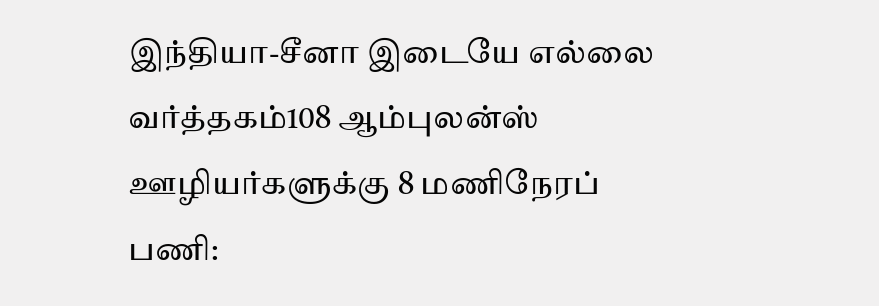இந்தியா-சீனா இடையே எல்லை வர்த்தகம்108 ஆம்புலன்ஸ் ஊழியர்களுக்கு 8 மணிநேரப் பணி: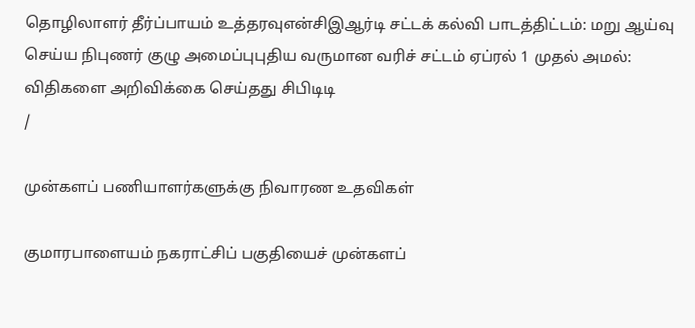தொழிலாளர் தீர்ப்பாயம் உத்தரவுஎன்சிஇஆர்டி சட்டக் கல்வி பாடத்திட்டம்: மறு ஆய்வு செய்ய நிபுணர் குழு அமைப்புபுதிய வருமான வரிச் சட்டம் ஏப்ரல் 1 முதல் அமல்: விதிகளை அறிவிக்கை செய்தது சிபிடிடி
/

முன்களப் பணியாளர்களுக்கு நிவாரண உதவிகள்

குமாரபாளையம் நகராட்சிப் பகுதியைச் முன்களப்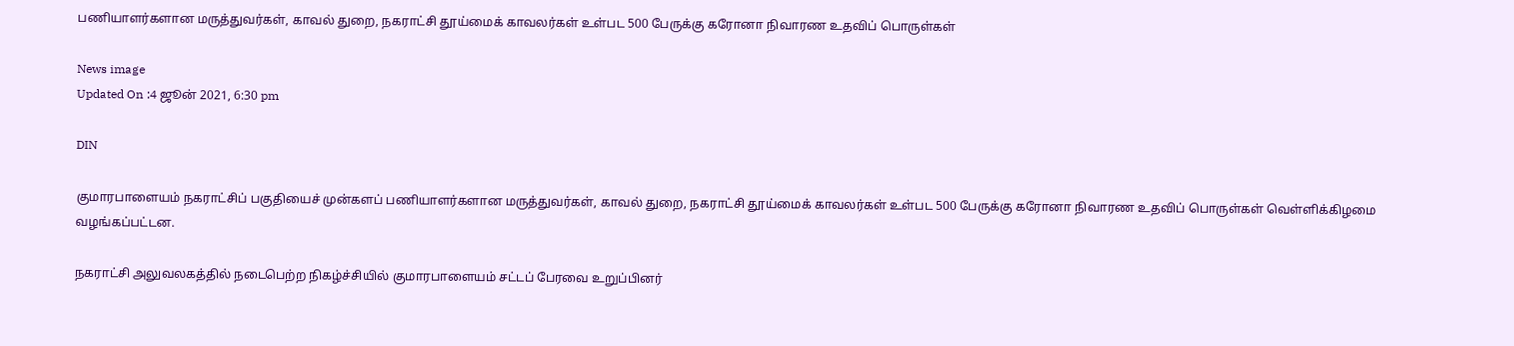பணியாளர்களான மருத்துவர்கள், காவல் துறை, நகராட்சி தூய்மைக் காவலர்கள் உள்பட 500 பேருக்கு கரோனா நிவாரண உதவிப் பொருள்கள்

News image
Updated On :4 ஜூன் 2021, 6:30 pm

DIN

குமாரபாளையம் நகராட்சிப் பகுதியைச் முன்களப் பணியாளர்களான மருத்துவர்கள், காவல் துறை, நகராட்சி தூய்மைக் காவலர்கள் உள்பட 500 பேருக்கு கரோனா நிவாரண உதவிப் பொருள்கள் வெள்ளிக்கிழமை வழங்கப்பட்டன.

நகராட்சி அலுவலகத்தில் நடைபெற்ற நிகழ்ச்சியில் குமாரபாளையம் சட்டப் பேரவை உறுப்பினர்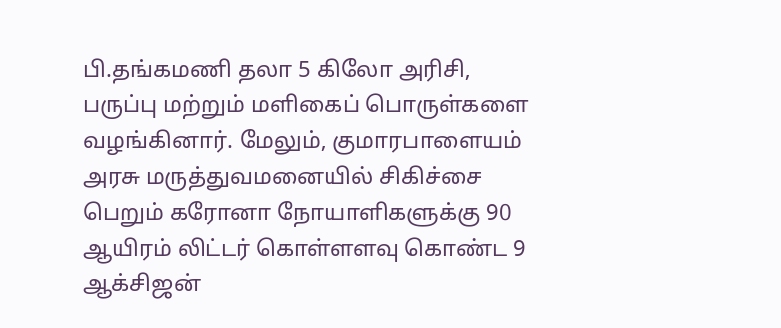பி.தங்கமணி தலா 5 கிலோ அரிசி, பருப்பு மற்றும் மளிகைப் பொருள்களை வழங்கினார். மேலும், குமாரபாளையம் அரசு மருத்துவமனையில் சிகிச்சை பெறும் கரோனா நோயாளிகளுக்கு 90 ஆயிரம் லிட்டர் கொள்ளளவு கொண்ட 9 ஆக்சிஜன்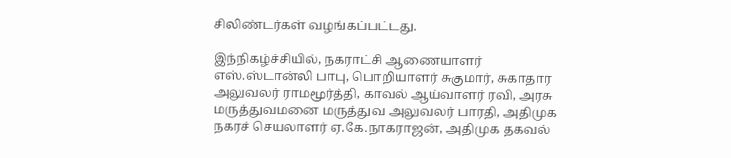சிலிண்டர்கள் வழங்கப்பட்டது.

இந்நிகழ்ச்சியில், நகராட்சி ஆணையாளர் எஸ்.ஸ்டான்லி பாபு, பொறியாளர் சுகுமார், சுகாதார அலுவலர் ராமமூர்த்தி, காவல் ஆய்வாளர் ரவி, அரசு மருத்துவமனை மருத்துவ அலுவலர் பாரதி, அதிமுக நகரச் செயலாளர் ஏ.கே.நாகராஜன், அதிமுக தகவல்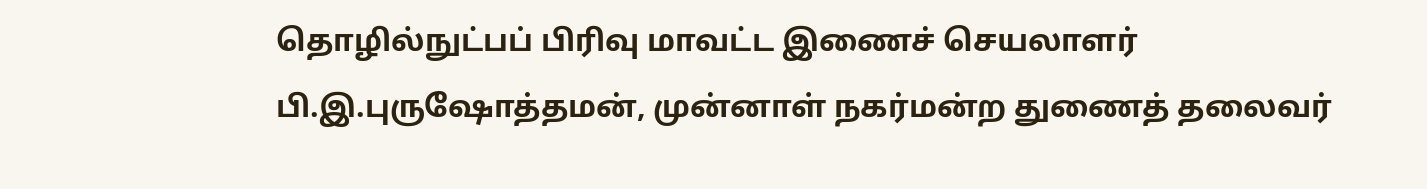தொழில்நுட்பப் பிரிவு மாவட்ட இணைச் செயலாளர் பி.இ.புருஷோத்தமன், முன்னாள் நகர்மன்ற துணைத் தலைவர்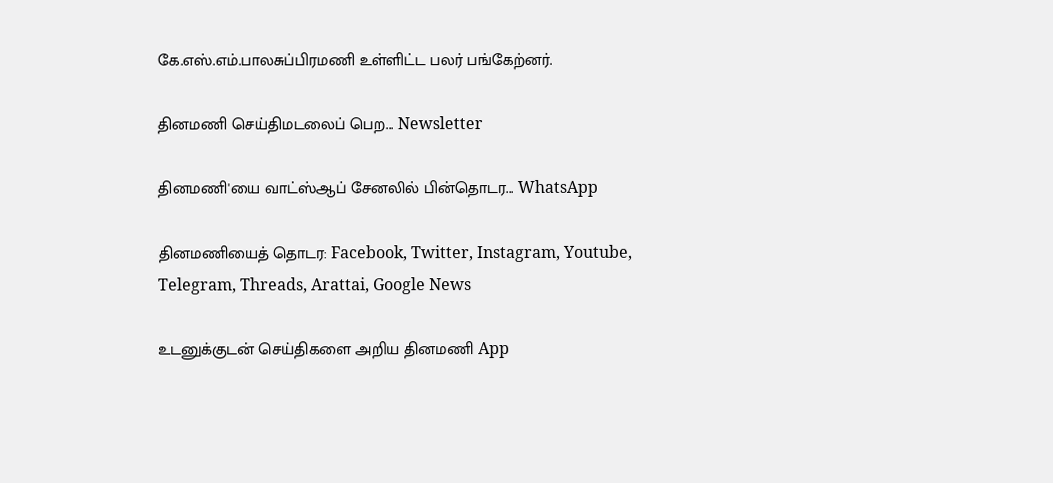கே.எஸ்.எம்.பாலசுப்பிரமணி உள்ளிட்ட பலர் பங்கேற்னர்.

தினமணி செய்திமடலைப் பெற... Newsletter

தினமணி'யை வாட்ஸ்ஆப் சேனலில் பின்தொடர... WhatsApp

தினமணியைத் தொடர: Facebook, Twitter, Instagram, Youtube, Telegram, Threads, Arattai, Google News

உடனுக்குடன் செய்திகளை அறிய தினமணி App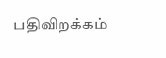பதிவிறக்கம்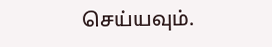செய்யவும்.